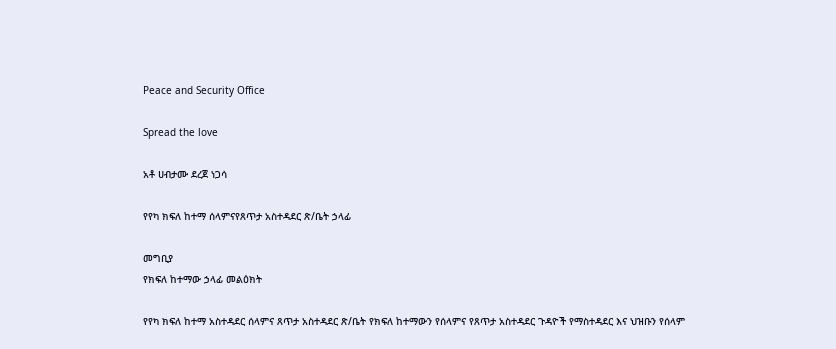Peace and Security Office

Spread the love

አቶ ሀብታሙ ደረጀ ነጋሳ

የየካ ክፍለ ከተማ ሰላምናየጸጥታ አስተዳደር ጽ/ቤት ኃላፊ

መግቢያ
የክፍለ ከተማው ኃላፊ መልዕክት

የየካ ክፍለ ከተማ አስተዳደር ሰላምና ጸጥታ አስተዳደር ጽ/ቤት የክፍለ ከተማውን የሰላምና የጸጥታ አስተዳደር ጉዳዮች የማስተዳደር እና ህዝቡን የሰላም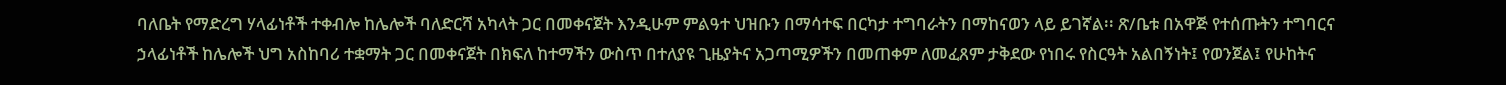ባለቤት የማድረግ ሃላፊነቶች ተቀብሎ ከሌሎች ባለድርሻ አካላት ጋር በመቀናጀት እንዲሁም ምልዓተ ህዝቡን በማሳተፍ በርካታ ተግባራትን በማከናወን ላይ ይገኛል፡፡ ጽ/ቤቱ በአዋጅ የተሰጡትን ተግባርና ኃላፊነቶች ከሌሎች ህግ አስከባሪ ተቋማት ጋር በመቀናጀት በክፍለ ከተማችን ውስጥ በተለያዩ ጊዜያትና አጋጣሚዎችን በመጠቀም ለመፈጸም ታቅደው የነበሩ የስርዓት አልበኝነት፤ የወንጀል፤ የሁከትና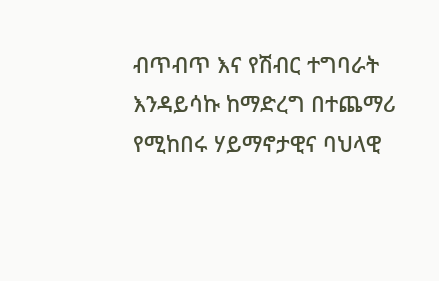ብጥብጥ እና የሽብር ተግባራት እንዳይሳኩ ከማድረግ በተጨማሪ የሚከበሩ ሃይማኖታዊና ባህላዊ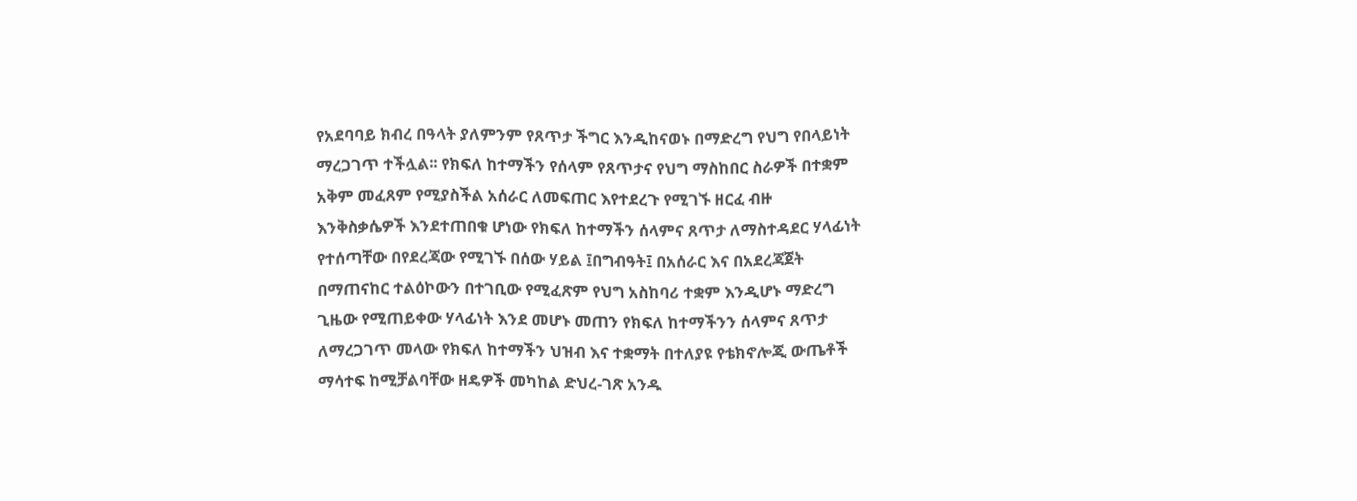የአደባባይ ክብረ በዓላት ያለምንም የጸጥታ ችግር እንዲከናወኑ በማድረግ የህግ የበላይነት ማረጋገጥ ተችሏል፡፡ የክፍለ ከተማችን የሰላም የጸጥታና የህግ ማስከበር ስራዎች በተቋም አቅም መፈጸም የሚያስችል አሰራር ለመፍጠር እየተደረጉ የሚገኙ ዘርፈ ብዙ እንቅስቃሴዎች እንደተጠበቁ ሆነው የክፍለ ከተማችን ሰላምና ጸጥታ ለማስተዳደር ሃላፊነት የተሰጣቸው በየደረጃው የሚገኙ በሰው ሃይል ፤በግብዓት፤ በአሰራር እና በአደረጃጀት በማጠናከር ተልዕኮውን በተገቢው የሚፈጽም የህግ አስከባሪ ተቋም እንዲሆኑ ማድረግ ጊዜው የሚጠይቀው ሃላፊነት እንደ መሆኑ መጠን የክፍለ ከተማችንን ሰላምና ጸጥታ ለማረጋገጥ መላው የክፍለ ከተማችን ህዝብ እና ተቋማት በተለያዩ የቴክኖሎጂ ውጤቶች ማሳተፍ ከሚቻልባቸው ዘዴዎች መካከል ድህረ-ገጽ አንዱ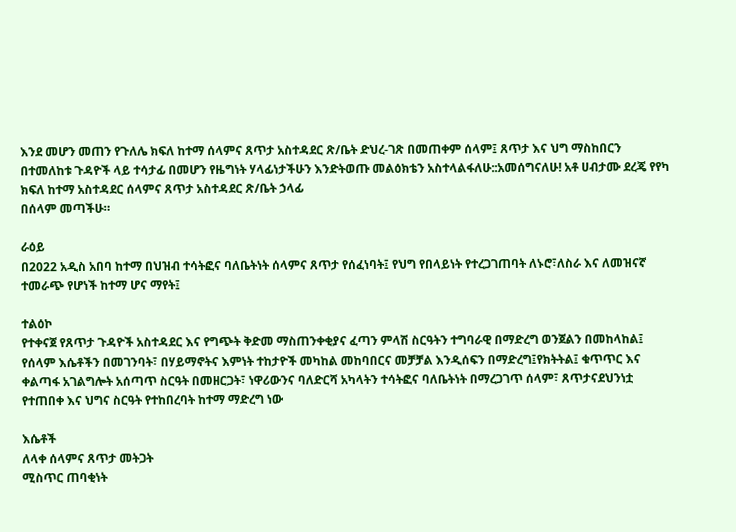እንደ መሆን መጠን የጉለሌ ክፍለ ከተማ ሰላምና ጸጥታ አስተዳደር ጽ/ቤት ድህረ-ገጽ በመጠቀም ሰላም፤ ጸጥታ እና ህግ ማስከበርን በተመለከቱ ጉዳዮች ላይ ተሳታፊ በመሆን የዜግነት ሃላፊነታችሁን እንድትወጡ መልዕክቴን አስተላልፋለሁ::አመሰግናለሁ! አቶ ሀብታሙ ደረጄ የየካ ክፍለ ከተማ አስተዳደር ሰላምና ጸጥታ አስተዳደር ጽ/ቤት ኃላፊ
በሰላም መጣችሁ።

ራዕይ
በ2022 አዲስ አበባ ከተማ በህዝብ ተሳትፎና ባለቤትነት ሰላምና ጸጥታ የሰፈነባት፤ የህግ የበላይነት የተረጋገጠባት ለኑሮ፣ለስራ እና ለመዝናኛ ተመራጭ የሆነች ከተማ ሆና ማየት፤

ተልዕኮ
የተቀናጀ የጸጥታ ጉዳዮች አስተዳደር እና የግጭት ቅድመ ማስጠንቀቂያና ፈጣን ምላሽ ስርዓትን ተግባራዊ በማድረግ ወንጀልን በመከላከል፤ የሰላም እሴቶችን በመገንባት፣ በሃይማኖትና እምነት ተከታዮች መካከል መከባበርና መቻቻል እንዲሰፍን በማድረግ፤የክትትል፤ ቁጥጥር እና ቀልጣፋ አገልግሎት አሰጣጥ ስርዓት በመዘርጋት፣ ነዋሪውንና ባለድርሻ አካላትን ተሳትፎና ባለቤትነት በማረጋገጥ ሰላም፣ ጸጥታናደህንነቷ የተጠበቀ እና ህግና ስርዓት የተከበረባት ከተማ ማድረግ ነው

እሴቶች
ለላቀ ሰላምና ጸጥታ መትጋት
ሚስጥር ጠባቂነት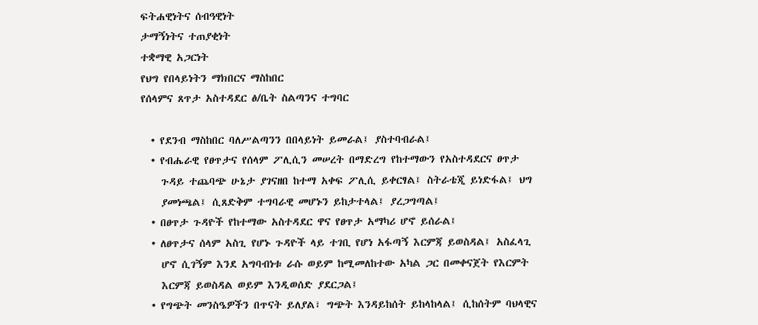ፍትሐዊነትና ሰብዓዊነት
ታማኝነትና ተጠያቂነት
ተቋማዊ አጋርነት
የህግ የበላይነትን ማክበርና ማስከበር
የሰላምና ጸጥታ አስተዳደር ፅ/ቤት ስልጣንና ተግባር

  • የደንብ ማስከበር ባለሥልጣንን በበላይነት ይመራል፤ ያስተባብራል፤
  • የብሔራዊ የፀጥታና የሰላም ፖሊሲን መሠረት በማድረግ የከተማውን የአስተዳደርና ፀጥታ
    ጉዳይ ተጨባጭ ሁኔታ ያገናዘበ ከተማ አቀፍ ፖሊሲ ይቀርፃል፤ ስትራቴጂ ይነድፋል፤ ህግ
    ያመነጫል፤ ሲጸድቅም ተግባራዊ መሆኑን ይከታተላል፤ ያረጋግጣል፤
  • በፀጥታ ጉዳዮች የከተማው አስተዳደር ዋና የፀጥታ አማካሪ ሆኖ ይሰራል፤
  • ለፀጥታና ሰላም አስጊ የሆኑ ጉዳዮች ላይ ተገቢ የሆነ አፋጣኝ እርምጃ ይወስዳል፤ አስፈላጊ
    ሆኖ ሲገኝም እንደ አግባብነቱ ራሱ ወይም ከሚመለከተው አካል ጋር በመቀናጀት የእርምት
    እርምጃ ይወስዳል ወይም እንዲወሰድ ያደርጋል፤
  • የግጭት መንስዔዎችን በጥናት ይለያል፣ ግጭት እንዳይከሰት ይከላከላል፤ ሲከሰትም ባህላዊና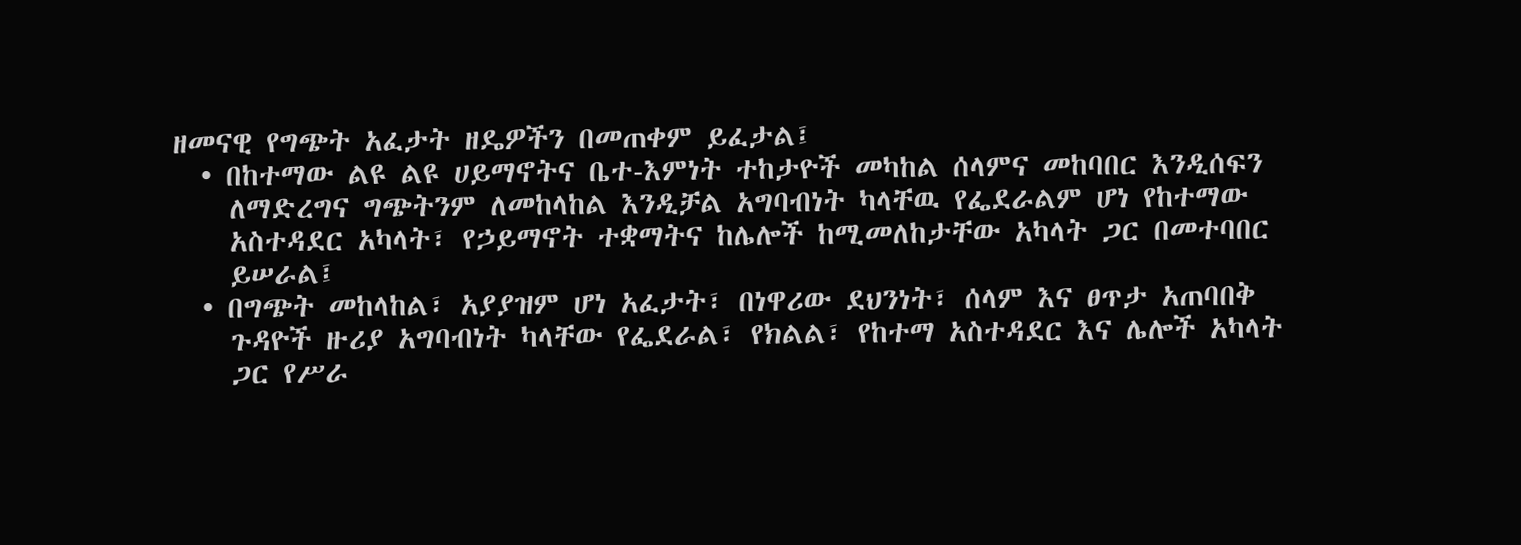ዘመናዊ የግጭት አፈታት ዘዴዎችን በመጠቀም ይፈታል፤
  • በከተማው ልዩ ልዩ ሀይማኖትና ቤተ-እምነት ተከታዮች መካከል ሰላምና መከባበር እንዲሰፍን
    ለማድረግና ግጭትንም ለመከላከል እንዲቻል አግባብነት ካላቸዉ የፌደራልም ሆነ የከተማው
    አስተዳደር አካላት፣ የኃይማኖት ተቋማትና ከሌሎች ከሚመለከታቸው አካላት ጋር በመተባበር
    ይሠራል፤
  • በግጭት መከላከል፣ አያያዝም ሆነ አፈታት፣ በነዋሪው ደህንነት፣ ሰላም እና ፀጥታ አጠባበቅ
    ጉዳዮች ዙሪያ አግባብነት ካላቸው የፌደራል፣ የክልል፣ የከተማ አስተዳደር እና ሌሎች አካላት
    ጋር የሥራ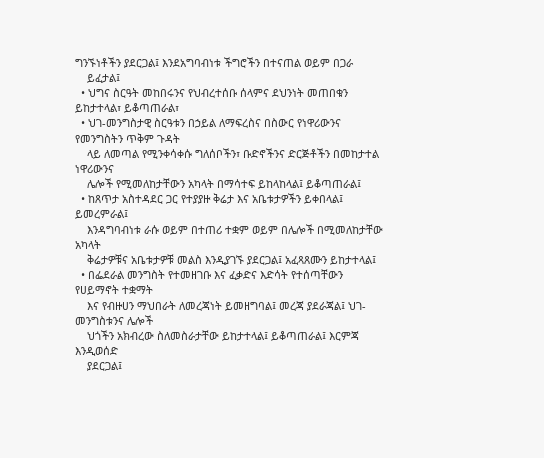ግንኙነቶችን ያደርጋል፤ እንደአግባብነቱ ችግሮችን በተናጠል ወይም በጋራ
    ይፈታል፤
  • ህግና ስርዓት መከበሩንና የህብረተሰቡ ሰላምና ደህንነት መጠበቁን ይከታተላል፣ ይቆጣጠራል፣
  • ህገ-መንግስታዊ ስርዓቱን በኃይል ለማፍረስና በስውር የነዋሪውንና የመንግስትን ጥቅም ጉዳት
    ላይ ለመጣል የሚንቀሳቀሱ ግለሰቦችን፣ ቡድኖችንና ድርጅቶችን በመከታተል ነዋሪውንና
    ሌሎች የሚመለከታቸውን አካላት በማሳተፍ ይከላከላል፤ ይቆጣጠራል፤
  • ከጸጥታ አስተዳደር ጋር የተያያዙ ቅሬታ እና አቤቱታዎችን ይቀበላል፤ ይመረምራል፤
    እንዳግባብነቱ ራሱ ወይም በተጠሪ ተቋም ወይም በሌሎች በሚመለከታቸው አካላት
    ቅሬታዎቹና አቤቱታዎቹ መልስ እንዲያገኙ ያደርጋል፤ አፈጻጸሙን ይከታተላል፤
  • በፌደራል መንግስት የተመዘገቡ እና ፈቃድና እድሳት የተሰጣቸውን የሀይማኖት ተቋማት
    እና የብዙሀን ማህበራት ለመረጃነት ይመዘግባል፤ መረጃ ያደራጃል፤ ህገ-መንግስቱንና ሌሎች
    ህጎችን አክብረው ስለመስራታቸው ይከታተላል፤ ይቆጣጠራል፤ እርምጃ እንዲወሰድ
    ያደርጋል፤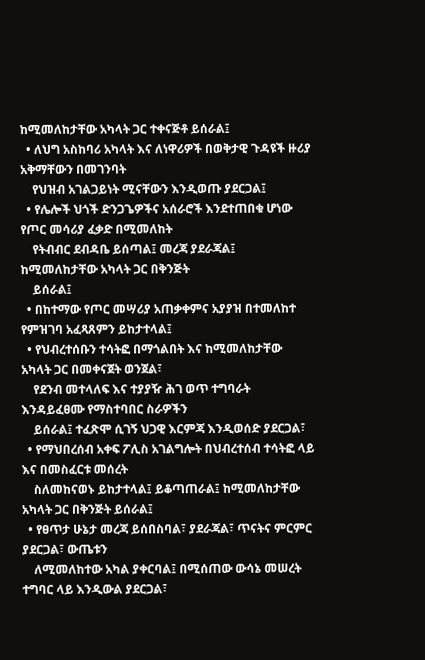ከሚመለከታቸው አካላት ጋር ተቀናጅቶ ይሰራል፤
  • ለህግ አስከባሪ አካላት እና ለነዋሪዎች በወቅታዊ ጉዳዩች ዙሪያ አቅማቸውን በመገንባት
    የህዝብ አገልጋይነት ሚናቸውን እንዲወጡ ያደርጋል፤
  • የሌሎች ህጎች ድንጋጌዎችና አሰራሮች እንደተጠበቁ ሆነው የጦር መሳሪያ ፈቃድ በሚመለከት
    የትብብር ደብዳቤ ይሰጣል፤ መረጃ ያደራጃል፤ ከሚመለከታቸው አካላት ጋር በቅንጅት
    ይሰራል፤
  • በከተማው የጦር መሣሪያ አጠቃቀምና አያያዝ በተመለከተ የምዝገባ አፈጻጸምን ይከታተላል፤
  • የህብረተሰቡን ተሳትፎ በማጎልበት እና ከሚመለከታቸው አካላት ጋር በመቀናጀት ወንጀል፣
    የደንብ መተላለፍ እና ተያያዥ ሕገ ወጥ ተግባራት እንዳይፈፀሙ የማስተባበር ስራዎችን
    ይሰራል፤ ተፈጽሞ ሲገኝ ህጋዊ እርምጃ እንዲወሰድ ያደርጋል፣
  • የማህበረሰብ አቀፍ ፖሊስ አገልግሎት በህብረተሰብ ተሳትፎ ላይ እና በመስፈርቱ መሰረት
    ስለመከናወኑ ይከታተላል፤ ይቆጣጠራል፤ ከሚመለከታቸው አካላት ጋር በቅንጅት ይሰራል፤
  • የፀጥታ ሁኔታ መረጃ ይሰበስባል፣ ያደራጃል፣ ጥናትና ምርምር ያደርጋል፣ ውጤቱን
    ለሚመለከተው አካል ያቀርባል፤ በሚሰጠው ውሳኔ መሠረት ተግባር ላይ እንዲውል ያደርጋል፣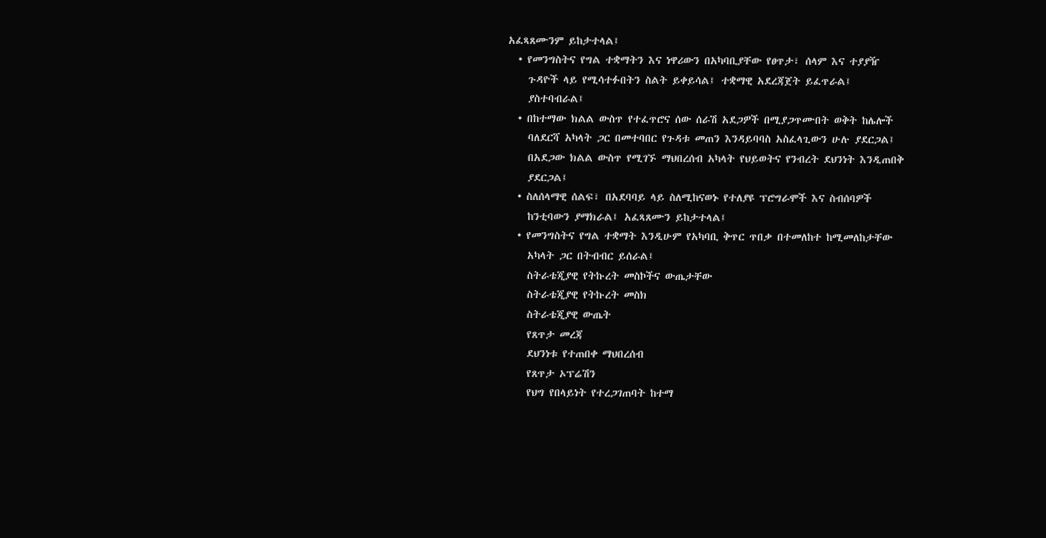አፈጻጸሙንም ይከታተላል፤
  • የመንግስትና የግል ተቋማትን እና ነዋሪውን በአካባቢያቸው የፀጥታ፣ ሰላም እና ተያያዥ
    ጉዳዮች ላይ የሚሳተፉበትን ስልት ይቀይሳል፤ ተቋማዊ አደረጃጀት ይፈጥራል፤
    ያስተባብራል፤
  • በከተማው ክልል ውስጥ የተፈጥሮና ሰው ሰራሽ አደጋዎች በሚያጋጥሙበት ወቅት ከሌሎች
    ባለደርሻ አካላት ጋር በመተባበር የጉዳቱ መጠን እንዳይባባስ አስፈላጊውን ሁሉ ያደርጋል፤
    በአደጋው ክልል ውስጥ የሚገኙ ማህበረሰብ አካላት የህይወትና የንብረት ደህንነት እንዲጠበቅ
    ያደርጋል፤
  • ስለሰላማዊ ሰልፍ፣ በአደባባይ ላይ ስለሚከናወኑ የተለያዩ ፕሮግራሞች እና ስብሰባዎች
    ከንቲባውን ያማክራል፤ አፈጻጸሙን ይከታተላል፤
  • የመንግስትና የግል ተቋማት እንዲሁም የአካባቢ ቅጥር ጥበቃ በተመለከተ ከሚመለከታቸው
    አካላት ጋር በትብብር ይሰራል፤
    ስትራቴጂያዊ የትኩረት መስኮችና ውጤታቸው
    ስትራቴጂያዊ የትኩረት መስክ
    ስትራቴጂያዊ ውጤት
    የጸጥታ መረጃ
    ደህንነቱ የተጠበቀ ማህበረሰብ
    የጸጥታ ኦፕሬሽን
    የህግ የበላይነት የተረጋገጠባት ከተማ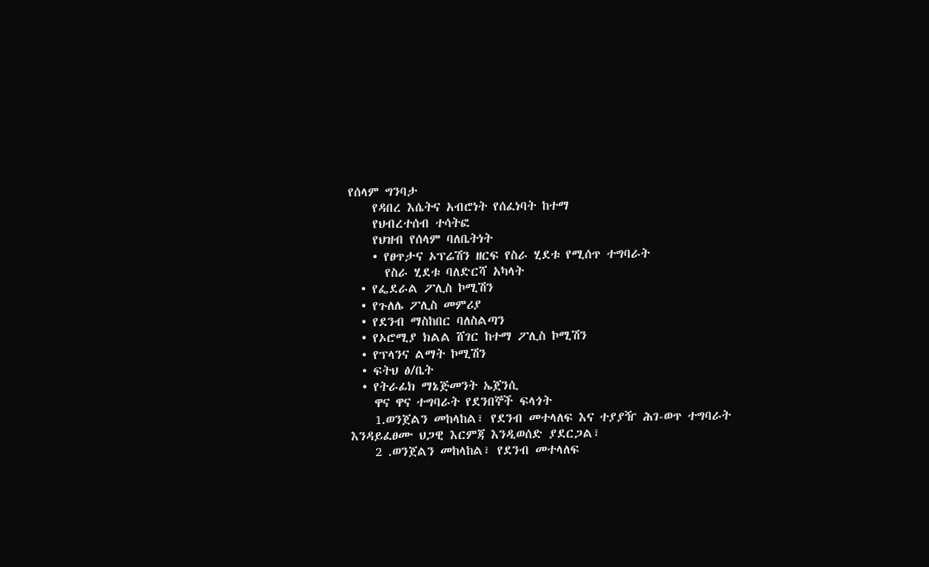የሰላም ግንባታ
    የዳበረ እሴትና አብሮነት የሰፈነባት ከተማ
    የህብረተሰብ ተሳትፎ
    የህዝብ የሰላም ባለቤትነት
    • የፀጥታና ኦፕሬሽን ዘርፍ የስራ ሂደቱ የሚሰጥ ተግባራት
      የስራ ሂደቱ ባለድርሻ አካላት
  • የፌደራል ፖሊስ ኮሚሽን
  • የጉለሌ ፖሊስ መምሪያ
  • የደንብ ማስከበር ባለስልጣን
  • የኦሮሚያ ክልል ሸገር ከተማ ፖሊስ ኮሚሽን
  • የፕላንና ልማት ኮሚሽን
  • ፍትህ ፅ/ቤት
  • የትራፊክ ማኔጅመንት ኤጀንሲ
    ዋና ዋና ተግባራት የደንበኞች ፍላጎት
    1.ወንጀልን መከላከል፣ የደንብ መተላለፍ እና ተያያዥ ሕገ-ወጥ ተግባራት እንዳይፈፀሙ ህጋዊ እርምጃ እንዲወሰድ ያደርጋል፣
    2 .ወንጀልን መከላከል፣ የደንብ መተላለፍ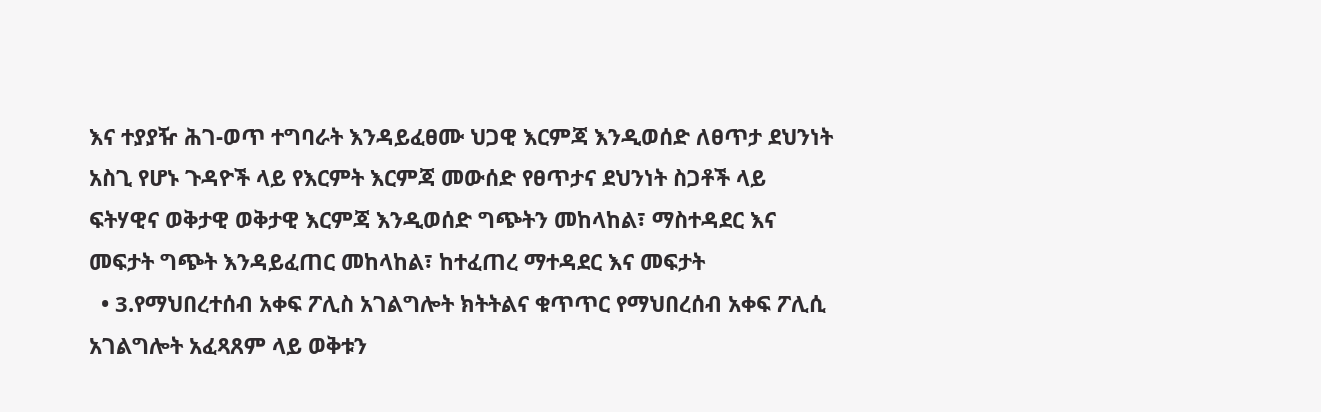እና ተያያዥ ሕገ-ወጥ ተግባራት እንዳይፈፀሙ ህጋዊ እርምጃ እንዲወሰድ ለፀጥታ ደህንነት አስጊ የሆኑ ጉዳዮች ላይ የእርምት እርምጃ መውሰድ የፀጥታና ደህንነት ስጋቶች ላይ ፍትሃዊና ወቅታዊ ወቅታዊ እርምጃ እንዲወሰድ ግጭትን መከላከል፣ ማስተዳደር እና መፍታት ግጭት እንዳይፈጠር መከላከል፣ ከተፈጠረ ማተዳደር እና መፍታት
  • 3.የማህበረተሰብ አቀፍ ፖሊስ አገልግሎት ክትትልና ቁጥጥር የማህበረሰብ አቀፍ ፖሊሲ አገልግሎት አፈጻጸም ላይ ወቅቱን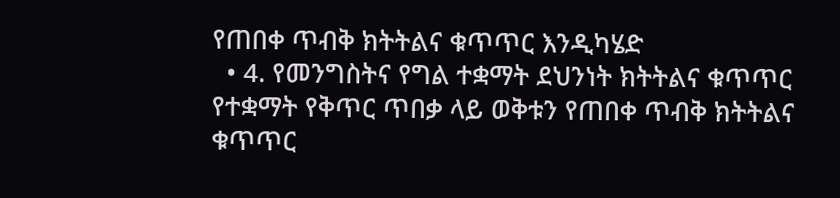የጠበቀ ጥብቅ ክትትልና ቁጥጥር እንዲካሄድ
  • 4. የመንግስትና የግል ተቋማት ደህንነት ክትትልና ቁጥጥር የተቋማት የቅጥር ጥበቃ ላይ ወቅቱን የጠበቀ ጥብቅ ክትትልና ቁጥጥር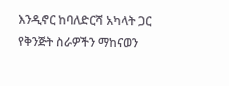እንዲኖር ከባለድርሻ አካላት ጋር የቅንጅት ስራዎችን ማከናወን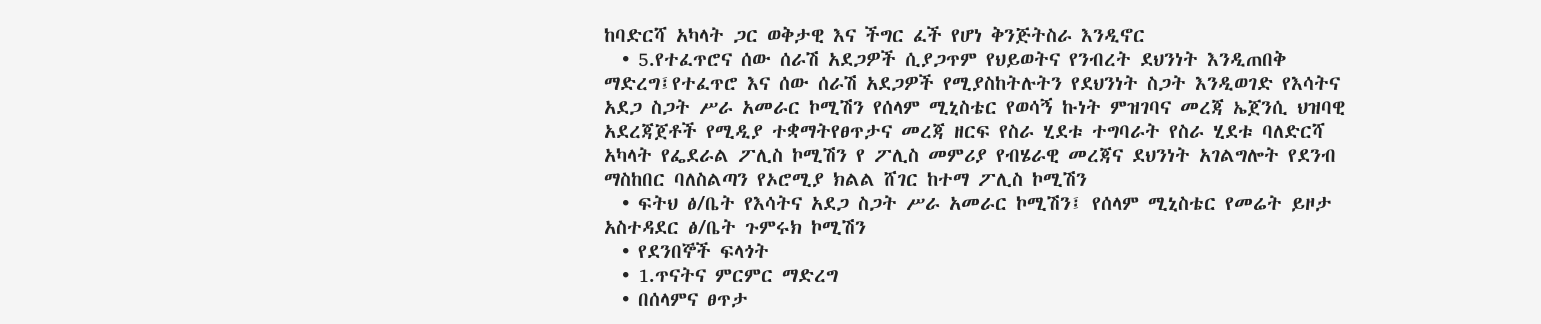ከባድርሻ አካላት ጋር ወቅታዊ እና ችግር ፈች የሆነ ቅንጅትስራ እንዲኖር
  • 5.የተፈጥሮና ሰው ሰራሽ አደጋዎች ሲያጋጥም የህይወትና የንብረት ደህንነት እንዲጠበቅ ማድረግ፤የተፈጥሮ እና ሰው ሰራሽ አደጋዎች የሚያስከትሉትን የደህንነት ስጋት እንዲወገድ የእሳትና አደጋ ስጋት ሥራ አመራር ኮሚሽን የሰላም ሚኒስቴር የወሳኝ ኩነት ምዝገባና መረጃ ኤጀንሲ ህዝባዊ አደረጃጀቶች የሚዲያ ተቋማትየፀጥታና መረጃ ዘርፍ የስራ ሂደቱ ተግባራት የስራ ሂደቱ ባለድርሻ አካላት የፌደራል ፖሊስ ኮሚሽን የ ፖሊስ መምሪያ የብሄራዊ መረጃና ደህንነት አገልግሎት የደንብ ማስከበር ባለስልጣን የኦሮሚያ ክልል ሸገር ከተማ ፖሊስ ኮሚሽን
  • ፍትህ ፅ/ቤት የእሳትና አደጋ ስጋት ሥራ አመራር ኮሚሽን፤ የሰላም ሚኒስቴር የመሬት ይዞታ አስተዳደር ፅ/ቤት ጉምሩክ ኮሚሽን
  • የደንበኞች ፍላጎት
  • 1.ጥናትና ምርምር ማድረግ
  • በሰላምና ፀጥታ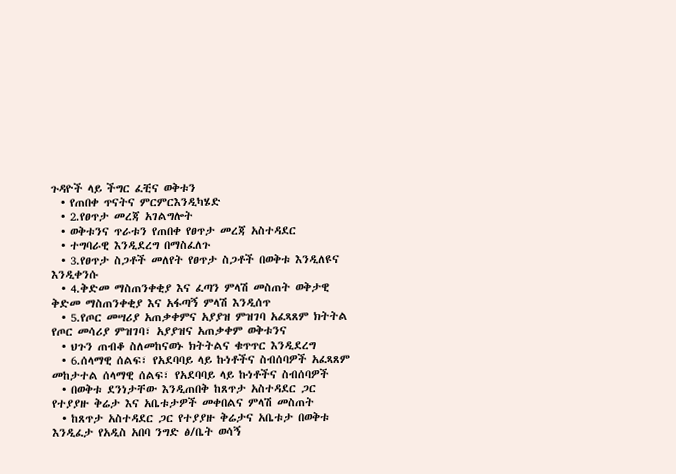ጉዳዮች ላይ ችግር ፈቺና ወቅቱን
  • የጠበቀ ጥናትና ምርምርእንዲካሄድ
  • 2.የፀጥታ መረጃ አገልግሎት
  • ወቅቱንና ጥራቱን የጠበቀ የፀጥታ መረጃ አስተዳደር
  • ተግባራዊ እንዲደረግ በማስፈለጉ
  • 3.የፀጥታ ስጋቶች መለየት የፀጥታ ስጋቶች በወቅቱ እንዲለዩና እንዲቀንሱ
  • 4.ቅድመ ማስጠንቀቂያ እና ፈጣን ምላሽ መስጠት ወቅታዊ ቅድመ ማስጠንቀቂያ እና አፋጣኝ ምላሽ እንዲሰጥ
  • 5.የጦር መሣሪያ አጠቃቀምና አያያዝ ምዝገባ አፈጻጸም ክትትል የጦር መሳሪያ ምዝገባ፣ አያያዝና አጠቃቀም ወቅቱንና
  • ህጉን ጠብቆ ስለመከናወኑ ክትትልና ቁጥጥር እንዲደረግ
  • 6.ሰላማዊ ሰልፍ፣ የአደባባይ ላይ ኩነቶችና ስብሰባዎች አፈጻጸም መከታተል ሰላማዊ ሰልፍ፣ የአደባባይ ላይ ኩነቶችና ስብሰባዎች
  • በወቅቱ ደንነታቸው እንዲጠበቅ ከጸጥታ አስተዳደር ጋር የተያያዙ ቅሬታ እና አቤቱታዎች መቀበልና ምላሽ መስጠት
  • ከጸጥታ አስተዳደር ጋር የተያያዙ ቅሬታና አቤቱታ በወቅቱ እንዲፈታ የአዲስ አበባ ንግድ ፅ/ቤት ወሳኝ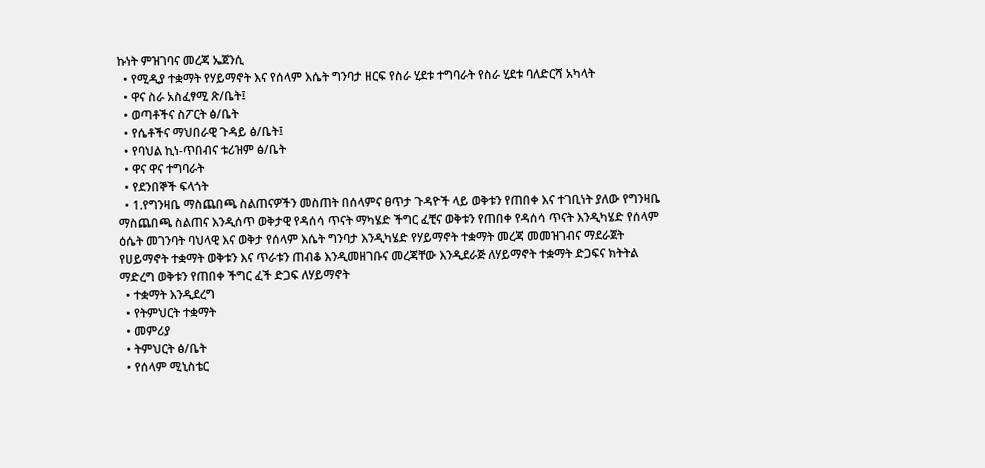ኩነት ምዝገባና መረጃ ኤጀንሲ
  • የሚዲያ ተቋማት የሃይማኖት እና የሰላም እሴት ግንባታ ዘርፍ የስራ ሂደቱ ተግባራት የስራ ሂደቱ ባለድርሻ አካላት
  • ዋና ስራ አስፈፃሚ ጽ/ቤት፤
  • ወጣቶችና ስፖርት ፅ/ቤት
  • የሴቶችና ማህበራዊ ጉዳይ ፅ/ቤት፤
  • የባህል ኪነ-ጥበብና ቱሪዝም ፅ/ቤት
  • ዋና ዋና ተግባራት
  • የደንበኞች ፍላጎት
  • 1.የግንዛቤ ማስጨበጫ ስልጠናዎችን መስጠት በሰላምና ፀጥታ ጉዳዮች ላይ ወቅቱን የጠበቀ እና ተገቢነት ያለው የግንዛቤ ማስጨበጫ ስልጠና እንዲሰጥ ወቅታዊ የዳሰሳ ጥናት ማካሄድ ችግር ፈቺና ወቅቱን የጠበቀ የዳሰሳ ጥናት እንዲካሄድ የሰላም ዕሴት መገንባት ባህላዊ እና ወቅታ የሰላም እሴት ግንባታ እንዲካሄድ የሃይማኖት ተቋማት መረጃ መመዝገብና ማደራጀት የሀይማኖት ተቋማት ወቅቱን እና ጥራቱን ጠብቆ እንዲመዘገቡና መረጃቸው እንዲደራጅ ለሃይማኖት ተቋማት ድጋፍና ክትትል ማድረግ ወቅቱን የጠበቀ ችግር ፈች ድጋፍ ለሃይማኖት
  • ተቋማት እንዲደረግ
  • የትምህርት ተቋማት
  • መምሪያ
  • ትምህርት ፅ/ቤት
  • የሰላም ሚኒስቴር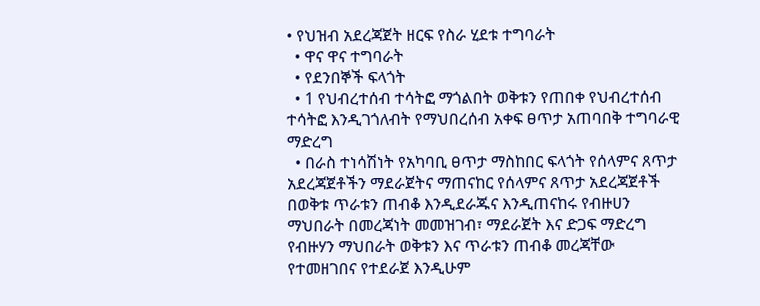• የህዝብ አደረጃጀት ዘርፍ የስራ ሂደቱ ተግባራት
  • ዋና ዋና ተግባራት
  • የደንበኞች ፍላጎት
  • 1 የህብረተሰብ ተሳትፎ ማጎልበት ወቅቱን የጠበቀ የህብረተሰብ ተሳትፎ እንዲገጎለብት የማህበረሰብ አቀፍ ፀጥታ አጠባበቅ ተግባራዊ ማድረግ
  • በራስ ተነሳሽነት የአካባቢ ፀጥታ ማስከበር ፍላጎት የሰላምና ጸጥታ አደረጃጀቶችን ማደራጀትና ማጠናከር የሰላምና ጸጥታ አደረጃጀቶች በወቅቱ ጥራቱን ጠብቆ እንዲደራጁና እንዲጠናከሩ የብዙሀን ማህበራት በመረጃነት መመዝገብ፣ ማደራጀት እና ድጋፍ ማድረግ የብዙሃን ማህበራት ወቅቱን እና ጥራቱን ጠብቆ መረጃቸው የተመዘገበና የተደራጀ እንዲሁም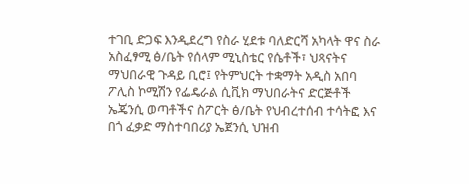ተገቢ ድጋፍ እንዲደረግ የስራ ሂደቱ ባለድርሻ አካላት ዋና ስራ አስፈፃሚ ፅ/ቤት የሰላም ሚኒስቴር የሴቶች፣ ህጻናትና ማህበራዊ ጉዳይ ቢሮ፤ የትምህርት ተቋማት አዲስ አበባ ፖሊስ ኮሚሽን የፌዴራል ሲቪክ ማህበራትና ድርጅቶች ኤጄንሲ ወጣቶችና ስፖርት ፅ/ቤት የህብረተሰብ ተሳትፎ እና በጎ ፈቃድ ማስተባበሪያ ኤጀንሲ ህዝብ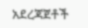አደረጃጀቶች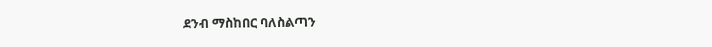ደንብ ማስከበር ባለስልጣን